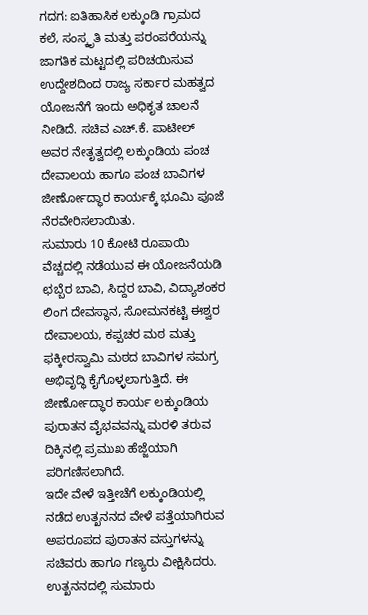ಗದಗ: ಐತಿಹಾಸಿಕ ಲಕ್ಕುಂಡಿ ಗ್ರಾಮದ ಕಲೆ, ಸಂಸ್ಕೃತಿ ಮತ್ತು ಪರಂಪರೆಯನ್ನು ಜಾಗತಿಕ ಮಟ್ಟದಲ್ಲಿ ಪರಿಚಯಿಸುವ ಉದ್ದೇಶದಿಂದ ರಾಜ್ಯ ಸರ್ಕಾರ ಮಹತ್ವದ ಯೋಜನೆಗೆ ಇಂದು ಅಧಿಕೃತ ಚಾಲನೆ ನೀಡಿದೆ. ಸಚಿವ ಎಚ್.ಕೆ. ಪಾಟೀಲ್ ಅವರ ನೇತೃತ್ವದಲ್ಲಿ ಲಕ್ಕುಂಡಿಯ ಪಂಚ ದೇವಾಲಯ ಹಾಗೂ ಪಂಚ ಬಾವಿಗಳ ಜೀರ್ಣೋದ್ಧಾರ ಕಾರ್ಯಕ್ಕೆ ಭೂಮಿ ಪೂಜೆ ನೆರವೇರಿಸಲಾಯಿತು.
ಸುಮಾರು 10 ಕೋಟಿ ರೂಪಾಯಿ ವೆಚ್ಚದಲ್ಲಿ ನಡೆಯುವ ಈ ಯೋಜನೆಯಡಿ ಛಬ್ಬೆರ ಬಾವಿ, ಸಿದ್ದರ ಬಾವಿ, ವಿದ್ಯಾಶಂಕರ ಲಿಂಗ ದೇವಸ್ಥಾನ, ಸೋಮನಕಟ್ಟಿ ಈಶ್ವರ ದೇವಾಲಯ, ಕಪ್ಪಚರ ಮಠ ಮತ್ತು ಫಕ್ಕೀರಸ್ವಾಮಿ ಮಠದ ಬಾವಿಗಳ ಸಮಗ್ರ ಅಭಿವೃದ್ಧಿ ಕೈಗೊಳ್ಳಲಾಗುತ್ತಿದೆ. ಈ ಜೀರ್ಣೋದ್ಧಾರ ಕಾರ್ಯ ಲಕ್ಕುಂಡಿಯ ಪುರಾತನ ವೈಭವವನ್ನು ಮರಳಿ ತರುವ ದಿಕ್ಕಿನಲ್ಲಿ ಪ್ರಮುಖ ಹೆಜ್ಜೆಯಾಗಿ ಪರಿಗಣಿಸಲಾಗಿದೆ.
ಇದೇ ವೇಳೆ ಇತ್ತೀಚೆಗೆ ಲಕ್ಕುಂಡಿಯಲ್ಲಿ ನಡೆದ ಉತ್ಖನನದ ವೇಳೆ ಪತ್ತೆಯಾಗಿರುವ ಅಪರೂಪದ ಪುರಾತನ ವಸ್ತುಗಳನ್ನು ಸಚಿವರು ಹಾಗೂ ಗಣ್ಯರು ವೀಕ್ಷಿಸಿದರು. ಉತ್ಖನನದಲ್ಲಿ ಸುಮಾರು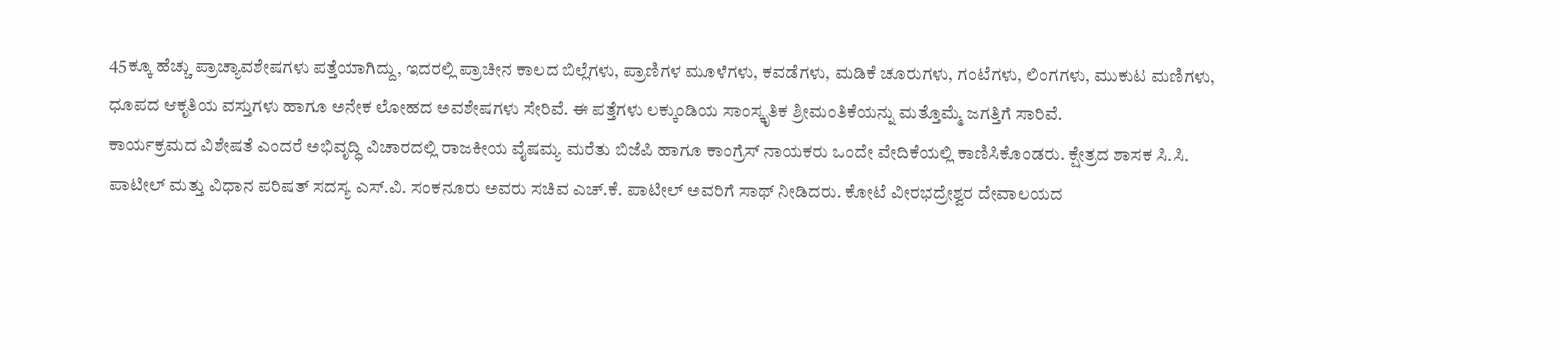45ಕ್ಕೂ ಹೆಚ್ಚು ಪ್ರಾಚ್ಯಾವಶೇಷಗಳು ಪತ್ತೆಯಾಗಿದ್ದು, ಇದರಲ್ಲಿ ಪ್ರಾಚೀನ ಕಾಲದ ಬಿಲ್ಲೆಗಳು, ಪ್ರಾಣಿಗಳ ಮೂಳೆಗಳು, ಕವಡೆಗಳು, ಮಡಿಕೆ ಚೂರುಗಳು, ಗಂಟೆಗಳು, ಲಿಂಗಗಳು, ಮುಕುಟ ಮಣಿಗಳು, ಧೂಪದ ಆಕೃತಿಯ ವಸ್ತುಗಳು ಹಾಗೂ ಅನೇಕ ಲೋಹದ ಅವಶೇಷಗಳು ಸೇರಿವೆ. ಈ ಪತ್ತೆಗಳು ಲಕ್ಕುಂಡಿಯ ಸಾಂಸ್ಕೃತಿಕ ಶ್ರೀಮಂತಿಕೆಯನ್ನು ಮತ್ತೊಮ್ಮೆ ಜಗತ್ತಿಗೆ ಸಾರಿವೆ.
ಕಾರ್ಯಕ್ರಮದ ವಿಶೇಷತೆ ಎಂದರೆ ಅಭಿವೃದ್ಧಿ ವಿಚಾರದಲ್ಲಿ ರಾಜಕೀಯ ವೈಷಮ್ಯ ಮರೆತು ಬಿಜೆಪಿ ಹಾಗೂ ಕಾಂಗ್ರೆಸ್ ನಾಯಕರು ಒಂದೇ ವೇದಿಕೆಯಲ್ಲಿ ಕಾಣಿಸಿಕೊಂಡರು. ಕ್ಷೇತ್ರದ ಶಾಸಕ ಸಿ.ಸಿ. ಪಾಟೀಲ್ ಮತ್ತು ವಿಧಾನ ಪರಿಷತ್ ಸದಸ್ಯ ಎಸ್.ವಿ. ಸಂಕನೂರು ಅವರು ಸಚಿವ ಎಚ್.ಕೆ. ಪಾಟೀಲ್ ಅವರಿಗೆ ಸಾಥ್ ನೀಡಿದರು. ಕೋಟೆ ವೀರಭದ್ರೇಶ್ವರ ದೇವಾಲಯದ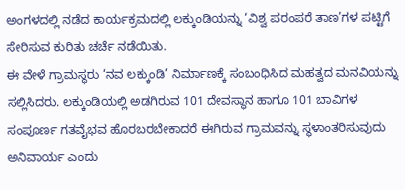ಅಂಗಳದಲ್ಲಿ ನಡೆದ ಕಾರ್ಯಕ್ರಮದಲ್ಲಿ ಲಕ್ಕುಂಡಿಯನ್ನು ‘ವಿಶ್ವ ಪರಂಪರೆ ತಾಣ’ಗಳ ಪಟ್ಟಿಗೆ ಸೇರಿಸುವ ಕುರಿತು ಚರ್ಚೆ ನಡೆಯಿತು.
ಈ ವೇಳೆ ಗ್ರಾಮಸ್ಥರು ‘ನವ ಲಕ್ಕುಂಡಿ’ ನಿರ್ಮಾಣಕ್ಕೆ ಸಂಬಂಧಿಸಿದ ಮಹತ್ವದ ಮನವಿಯನ್ನು ಸಲ್ಲಿಸಿದರು. ಲಕ್ಕುಂಡಿಯಲ್ಲಿ ಅಡಗಿರುವ 101 ದೇವಸ್ಥಾನ ಹಾಗೂ 101 ಬಾವಿಗಳ ಸಂಪೂರ್ಣ ಗತವೈಭವ ಹೊರಬರಬೇಕಾದರೆ ಈಗಿರುವ ಗ್ರಾಮವನ್ನು ಸ್ಥಳಾಂತರಿಸುವುದು ಅನಿವಾರ್ಯ ಎಂದು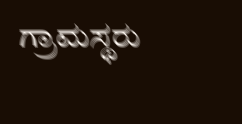ಗ್ರಾಮಸ್ಥರು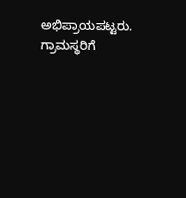ಅಭಿಪ್ರಾಯಪಟ್ಟರು. ಗ್ರಾಮಸ್ಥರಿಗೆ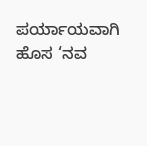ಪರ್ಯಾಯವಾಗಿ ಹೊಸ ‘ನವ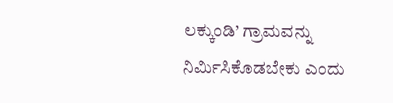ಲಕ್ಕುಂಡಿ’ ಗ್ರಾಮವನ್ನು ನಿರ್ಮಿಸಿಕೊಡಬೇಕು ಎಂದು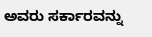ಅವರು ಸರ್ಕಾರವನ್ನು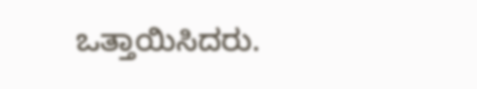ಒತ್ತಾಯಿಸಿದರು.